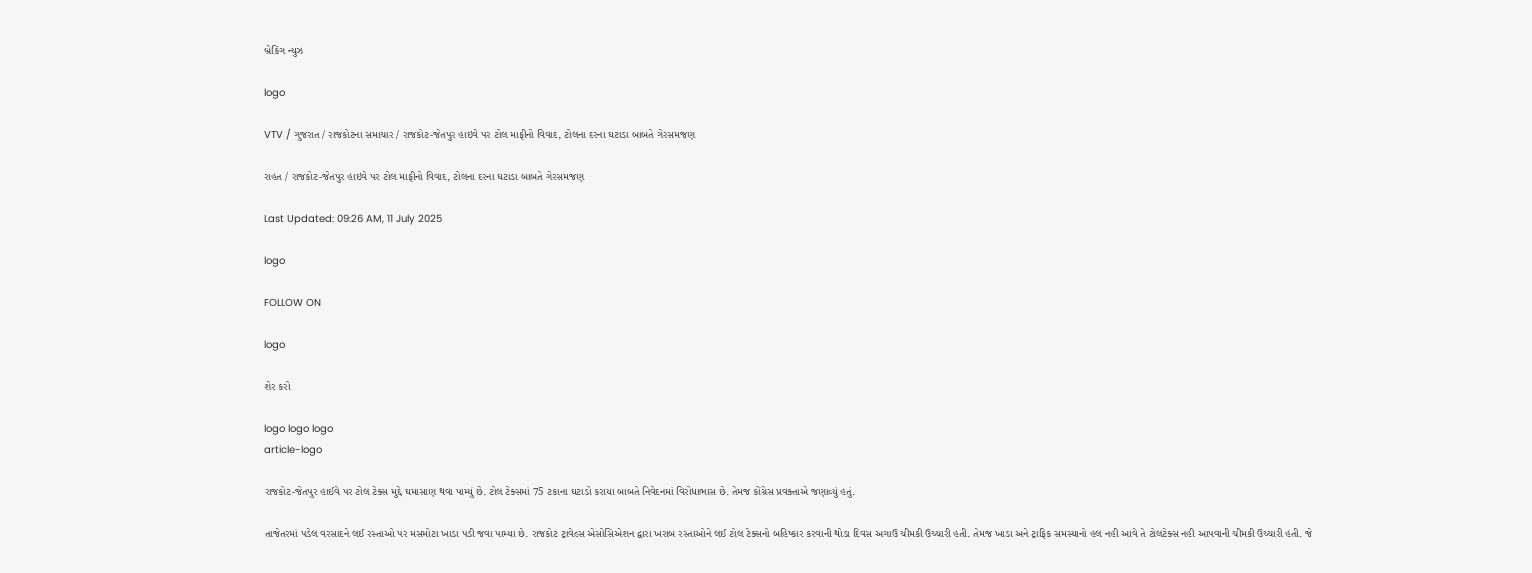બ્રેકિંગ ન્યુઝ

logo

VTV / ગુજરાત / રાજકોટના સમાચાર / રાજકોટ-જેતપુર હાઇવે પર ટોલ માફીનો વિવાદ, ટોલના દરના ઘટાડા બાબતે ગેરસમજણ

રાહત / રાજકોટ-જેતપુર હાઇવે પર ટોલ માફીનો વિવાદ, ટોલના દરના ઘટાડા બાબતે ગેરસમજણ

Last Updated: 09:26 AM, 11 July 2025

logo

FOLLOW ON

logo

શેર કરો

logo logo logo
article-logo

રાજકોટ-જેતપુર હાઈવે પર ટોલ ટેક્સ મુદ્દે ઘમાસાણ થવા પામ્યું છે. ટોલ ટેક્સમાં 75 ટકાના ઘટાડો કરાયા બાબતે નિવેદનમાં વિરોધાભાસ છે. તેમજ કોંગ્રેસ પ્રવક્તાએ જણાવ્યું હતું.

તાજેતરમાં પડેલ વરસાદને લઈ રસ્તાઓ પર મસમોટા ખાડા પડી જવા પામ્યા છે. રાજકોટ ટ્રાવેલ્સ એસોસિએશન દ્વારા ખરાબ રસ્તાઓને લઈ ટોલ ટેક્સનો બહિષ્કાર કરવાની થોડા દિવસ અગાઉ ચીમકી ઉચ્ચારી હતી. તેમજ ખાડા અને ટ્રાફિક સમસ્યાનો હલ નહી આવે તે ટોલટેક્સ નહી આપવાની ચીમકી ઉચ્ચારી હતી. જે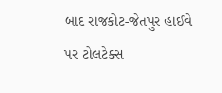બાદ રાજકોટ-જેતપુર હાઈવે પર ટોલટેક્સ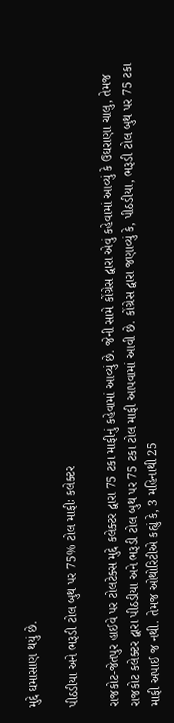મુદ્દે ઘમાસાણ થયું છે.

પીઠડીયા અને ભરૂડી ટોલ બુથ પર 75% ટોલ માફીઃ કલેક્ટર

રાજકોટ-જેતપુર હાઈવે પર ટોલટેક્સ મુદ્દે કલેક્ટર દ્વારા 75 ટકા માફીનું કહેવામાં આવ્યું છે. જેની સામે કોંગ્રેસ દ્વારા એવું કહેવામાં આવ્યું કે ઉઘરાણા ચાલુ, તેમજ રાજકોટ કલેક્ટર દ્વારા પીઠડીયા અને ભરૂડી ટોલ બુથ પર 75 ટકા ટોલ માફી આપવામાં આવી છે. કોંગ્રેસ દ્વારા જણાવ્યું કે, પીઠડીયા, ભરૂડી ટોલ બુથ પર 75 ટકા માફી અપાઈ જ નથી. તેમજ ઓથોરિટીએ કહ્યું કે, 3 મહિનાથી 25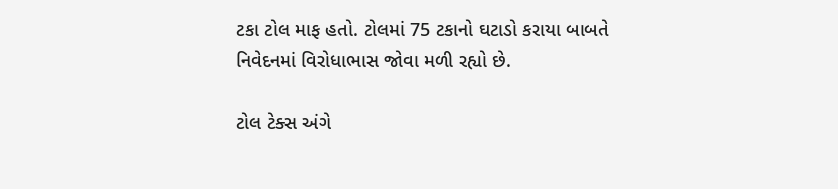ટકા ટોલ માફ હતો. ટોલમાં 75 ટકાનો ઘટાડો કરાયા બાબતે નિવેદનમાં વિરોધાભાસ જોવા મળી રહ્યો છે.

ટોલ ટેક્સ અંગે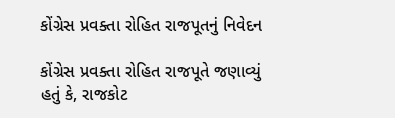કોંગ્રેસ પ્રવક્તા રોહિત રાજપૂતનું નિવેદન

કોંગ્રેસ પ્રવક્તા રોહિત રાજપૂતે જણાવ્યું હતું કે, રાજકોટ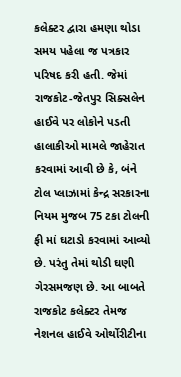કલેક્ટર દ્વારા હમણા થોડા સમય પહેલા જ પત્રકાર પરિષદ કરી હતી. જેમાં રાજકોટ-જેતપુર સિક્સલેન હાઈવે પર લોકોને પડતી હાલાકીઓ મામલે જાહેરાત કરવામાં આવી છે કે, બંને ટોલ પ્લાઝામાં કેન્દ્ર સરકારના નિયમ મુજબ 75 ટકા ટોલની ફી માં ઘટાડો કરવામાં આવ્યો છે. પરંતુ તેમાં થોડી ઘણી ગેરસમજણ છે. આ બાબતે રાજકોટ કલેક્ટર તેમજ નેશનલ હાઈવે ઓર્થોરીટીના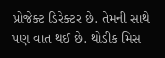પ્રોજેક્ટ ડિરેક્ટર છે. તેમની સાથે પણ વાત થઈ છે. થોડીક મિસ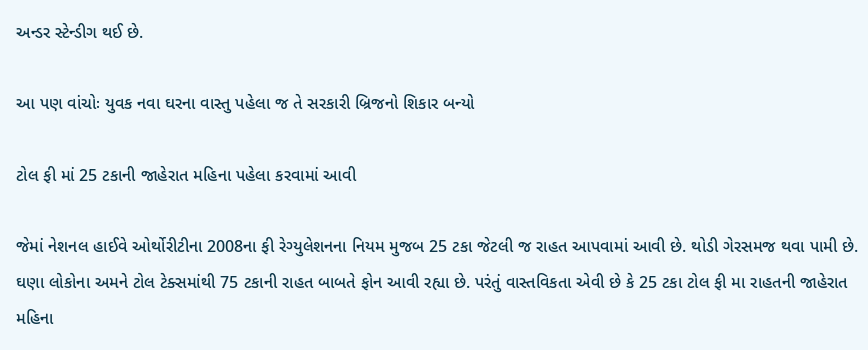અન્ડર સ્ટેન્ડીગ થઈ છે.

આ પણ વાંચોઃ યુવક નવા ઘરના વાસ્તુ પહેલા જ તે સરકારી બ્રિજનો શિકાર બન્યો

ટોલ ફી માં 25 ટકાની જાહેરાત મહિના પહેલા કરવામાં આવી

જેમાં નેશનલ હાઈવે ઓર્થોરીટીના 2008ના ફી રેગ્યુલેશનના નિયમ મુજબ 25 ટકા જેટલી જ રાહત આપવામાં આવી છે. થોડી ગેરસમજ થવા પામી છે. ઘણા લોકોના અમને ટોલ ટેક્સમાંથી 75 ટકાની રાહત બાબતે ફોન આવી રહ્યા છે. પરંતું વાસ્તવિકતા એવી છે કે 25 ટકા ટોલ ફી મા રાહતની જાહેરાત મહિના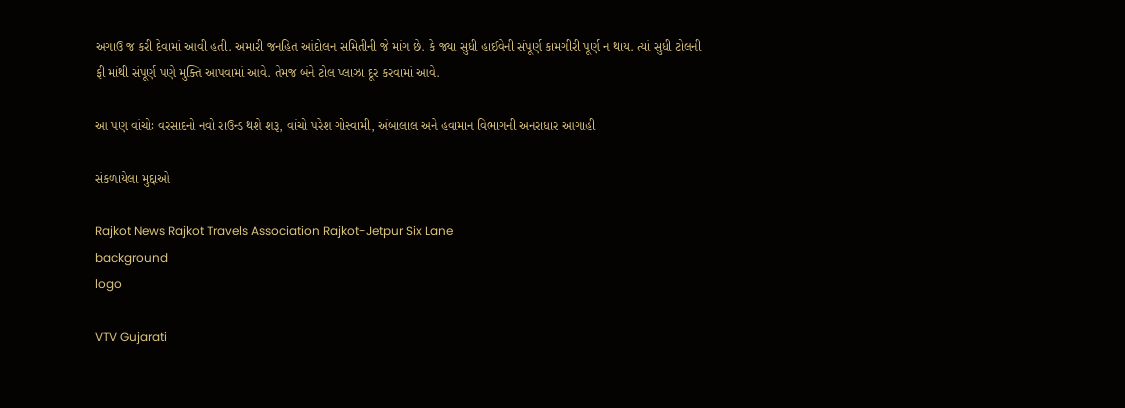અગાઉ જ કરી દેવામાં આવી હતી. અમારી જનહિત આંદોલન સમિતીની જે માંગ છે. કે જ્યા સુધી હાઈવેની સંપૂર્ણ કામગીરી પૂર્ણ ન થાય. ત્યાં સુધી ટોલની ફી માંથી સંપૂર્ણ પણે મુક્તિ આપવામાં આવે. તેમજ બંને ટોલ પ્લાઝા દૂર કરવામાં આવે.

આ પણ વાંચોઃ વરસાદનો નવો રાઉન્ડ થશે શરૂ, વાંચો પરેશ ગોસ્વામી, અંબાલાલ અને હવામાન વિભાગની અનરાધાર આગાહી

સંકળાયેલા મુદ્દાઓ

Rajkot News Rajkot Travels Association Rajkot-Jetpur Six Lane
background
logo

VTV Gujarati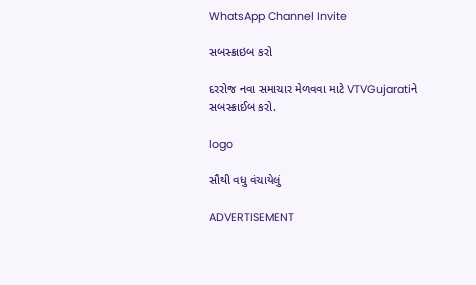WhatsApp Channel Invite

સબસ્ક્રાઇબ કરો

દરરોજ નવા સમાચાર મેળવવા માટે VTVGujaratiને સબસ્ક્રાઈબ કરો.

logo

સૌથી વધુ વંચાયેલું

ADVERTISEMENT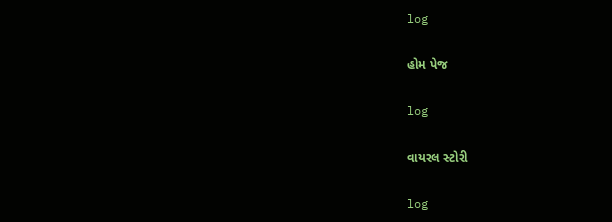log

હોમ પેજ

log

વાયરલ સ્ટોરી

log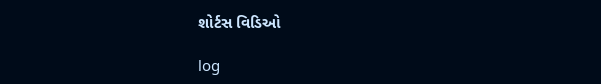શોર્ટસ વિડિઓ

log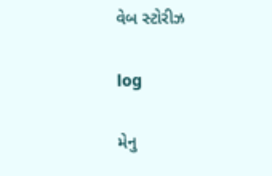વેબ સ્ટોરીઝ

log

મેનુ